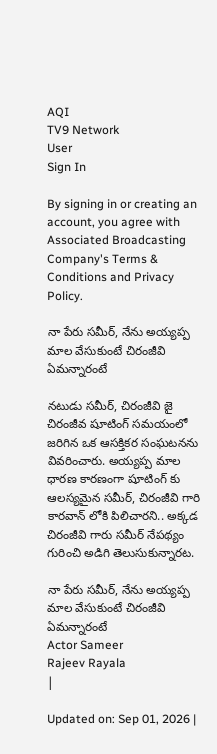AQI
TV9 Network
User
Sign In

By signing in or creating an account, you agree with Associated Broadcasting Company's Terms & Conditions and Privacy Policy.

నా పేరు సమీర్, నేను అయ్యప్ప మాల వేసుకుంటే చిరంజీవి ఏమన్నారంటే

నటుడు సమీర్, చిరంజీవి జై చిరంజీవ షూటింగ్ సమయంలో జరిగిన ఒక ఆసక్తికర సంఘటనను వివరించారు. అయ్యప్ప మాల ధారణ కారణంగా షూటింగ్ కు ఆలస్యమైన సమీర్, చిరంజీవి గారి కారవాన్ లోకి పిలిచారని.. అక్కడ చిరంజీవి గారు సమీర్ నేపథ్యం గురించి అడిగి తెలుసుకున్నారట.

నా పేరు సమీర్, నేను అయ్యప్ప మాల వేసుకుంటే చిరంజీవి ఏమన్నారంటే
Actor Sameer
Rajeev Rayala
|

Updated on: Sep 01, 2026 |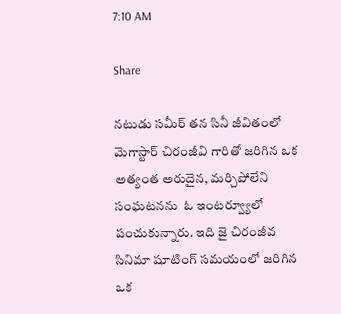7:10 AM

Share

నటుడు సమీర్ తన సినీ జీవితంలో మెగాస్టార్ చిరంజీవి గారితో జరిగిన ఒక అత్యంత అరుదైన, మర్చిపోలేని సంఘటనను  ఓ ఇంటర్వ్యూలో పంచుకున్నారు. ఇది జై చిరంజీవ సినిమా షూటింగ్ సమయంలో జరిగిన ఒక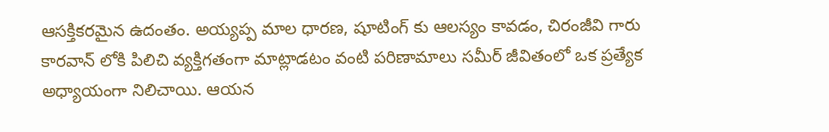ఆసక్తికరమైన ఉదంతం. అయ్యప్ప మాల ధారణ, షూటింగ్ కు ఆలస్యం కావడం, చిరంజీవి గారు కారవాన్ లోకి పిలిచి వ్యక్తిగతంగా మాట్లాడటం వంటి పరిణామాలు సమీర్ జీవితంలో ఒక ప్రత్యేక అధ్యాయంగా నిలిచాయి. ఆయన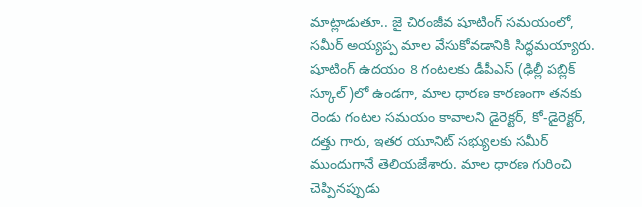మాట్లాడుతూ.. జై చిరంజీవ షూటింగ్ సమయంలో, సమీర్ అయ్యప్ప మాల వేసుకోవడానికి సిద్ధమయ్యారు. షూటింగ్ ఉదయం 8 గంటలకు డీపీఎస్ (ఢిల్లీ పబ్లిక్ స్కూల్)లో ఉండగా, మాల ధారణ కారణంగా తనకు రెండు గంటల సమయం కావాలని డైరెక్టర్, కో-డైరెక్టర్, దత్తు గారు, ఇతర యూనిట్ సభ్యులకు సమీర్ ముందుగానే తెలియజేశారు. మాల ధారణ గురించి చెప్పినప్పుడు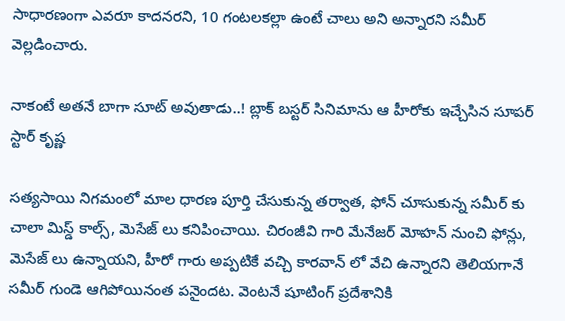సాధారణంగా ఎవరూ కాదనరని, 10 గంటలకల్లా ఉంటే చాలు అని అన్నారని సమీర్ వెల్లడించారు.

నాకంటే అతనే బాగా సూట్ అవుతాడు..! బ్లాక్ బస్టర్ సినిమాను ఆ హీరోకు ఇచ్చేసిన సూపర్ స్టార్ కృష్ణ

సత్యసాయి నిగమంలో మాల ధారణ పూర్తి చేసుకున్న తర్వాత, ఫోన్ చూసుకున్న సమీర్ కు చాలా మిస్డ్ కాల్స్, మెసేజ్ లు కనిపించాయి. చిరంజీవి గారి మేనేజర్ మోహన్ నుంచి ఫోన్లు, మెసేజ్ లు ఉన్నాయని, హీరో గారు అప్పటికే వచ్చి కారవాన్ లో వేచి ఉన్నారని తెలియగానే సమీర్ గుండె ఆగిపోయినంత పనైందట. వెంటనే షూటింగ్ ప్రదేశానికి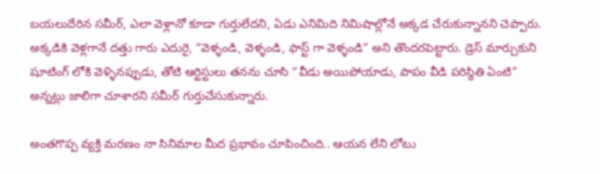బయలుదేరిన సమీర్, ఎలా వెళ్లానో కూడా గుర్తులేదని, ఏడు ఎనిమిది నిమిషాల్లోనే అక్కడ చేరుకున్నానని చెప్పారు. అక్కడికి వెళ్లగానే దత్తు గారు ఎదురై, “వెళ్ళండి, వెళ్ళండి, ఫాస్ట్ గా వెళ్ళండి” అని తొందరపెట్టారు. డ్రెస్ మార్చుకుని షూటింగ్ లోకి వెళ్ళినప్పుడు, తోటి ఆర్టిస్టులు తనను చూసి “వీడు అయిపోయాడు, పాపం వీడి పరిస్థితి ఏంటి” అన్నట్లు జాలిగా చూశారని సమీర్ గుర్తుచేసుకున్నారు.

అంతగొప్ప వ్యక్తి మరణం నా సినిమాల మీద ప్రభావం చూపించింది.. ఆయన లేని లోటు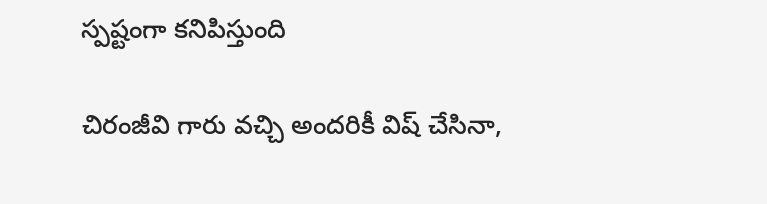స్పష్టంగా కనిపిస్తుంది

చిరంజీవి గారు వచ్చి అందరికీ విష్ చేసినా,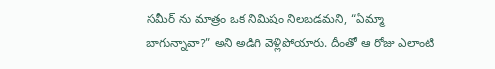సమీర్ ను మాత్రం ఒక నిమిషం నిలబడమని, “ఏమ్మా బాగున్నావా?” అని అడిగి వెళ్లిపోయారు. దీంతో ఆ రోజు ఎలాంటి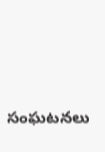సంఘటనలు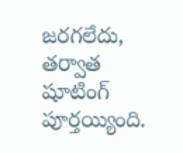జరగలేదు,  తర్వాత షూటింగ్ పూర్తయ్యింది.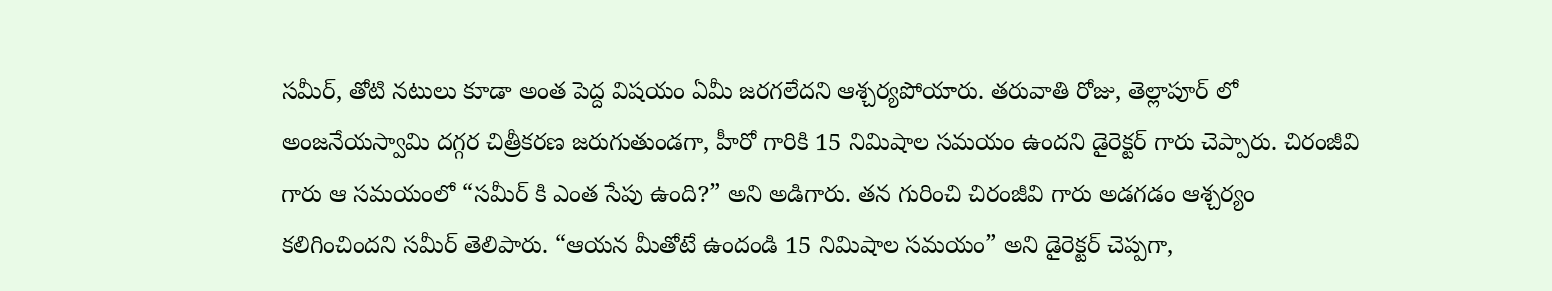సమీర్, తోటి నటులు కూడా అంత పెద్ద విషయం ఏమీ జరగలేదని ఆశ్చర్యపోయారు. తరువాతి రోజు, తెల్లాపూర్ లో అంజనేయస్వామి దగ్గర చిత్రీకరణ జరుగుతుండగా, హీరో గారికి 15 నిమిషాల సమయం ఉందని డైరెక్టర్ గారు చెప్పారు. చిరంజీవి గారు ఆ సమయంలో “సమీర్ కి ఎంత సేపు ఉంది?” అని అడిగారు. తన గురించి చిరంజీవి గారు అడగడం ఆశ్చర్యం కలిగించిందని సమీర్ తెలిపారు. “ఆయన మీతోటే ఉందండి 15 నిమిషాల సమయం” అని డైరెక్టర్ చెప్పగా,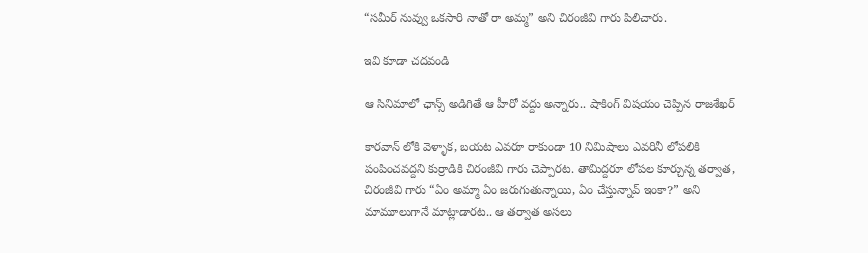“సమీర్ నువ్వు ఒకసారి నాతో రా అమ్మ” అని చిరంజీవి గారు పిలిచారు.

ఇవి కూడా చదవండి

ఆ సినిమాలో ఛాన్స్ అడిగితే ఆ హీరో వద్దు అన్నారు.. షాకింగ్ విషయం చెప్పిన రాజశేఖర్

కారవాన్ లోకి వెళ్ళాక, బయట ఎవరూ రాకుండా 10 నిమిషాలు ఎవరినీ లోపలికి పంపించవద్దని కుర్రాడికి చిరంజీవి గారు చెప్పారట. తామిద్దరూ లోపల కూర్చున్న తర్వాత, చిరంజీవి గారు “ఏం అమ్మా ఏం జరుగుతున్నాయి, ఏం చేస్తున్నావ్ ఇంకా?” అని మామూలుగానే మాట్లాడారట.. ఆ తర్వాత అసలు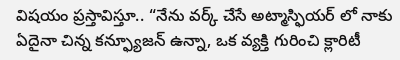విషయం ప్రస్తావిస్తూ.. “నేను వర్క్ చేసే అట్మాస్ఫియర్ లో నాకు ఏదైనా చిన్న కన్ఫ్యూజన్ ఉన్నా, ఒక వ్యక్తి గురించి క్లారిటీ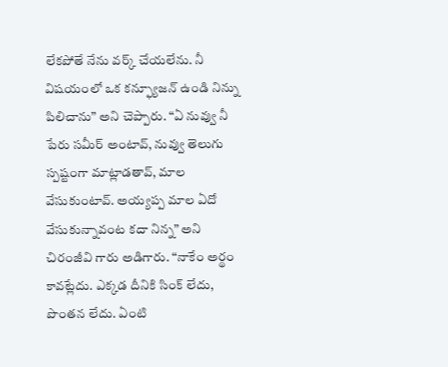లేకపోతే నేను వర్క్ చేయలేను. నీ విషయంలో ఒక కన్ఫ్యూజన్ ఉండి నిన్ను పిలిచాను” అని చెప్పారు. “ఏ నువ్వు నీ పేరు సమీర్ అంటావ్, నువ్వు తెలుగు స్పష్టంగా మాట్లాడతావ్, మాల వేసుకుంటావ్. అయ్యప్ప మాల ఏదో వేసుకున్నావంట కదా నిన్న” అని చిరంజీవి గారు అడిగారు. “నాకేం అర్థం కావట్లేదు. ఎక్కడ దీనికి సింక్ లేదు, పొంతన లేదు. ఏంటి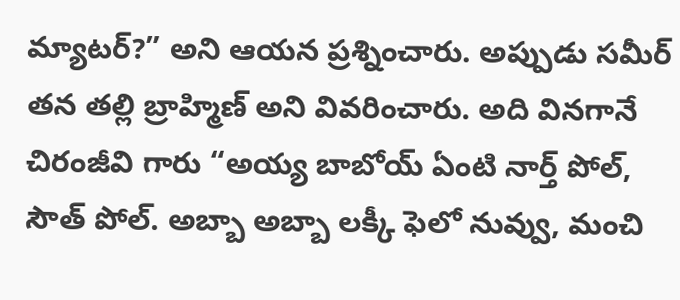మ్యాటర్?” అని ఆయన ప్రశ్నించారు. అప్పుడు సమీర్ తన తల్లి బ్రాహ్మిణ్ అని వివరించారు. అది వినగానే చిరంజీవి గారు “అయ్య బాబోయ్ ఏంటి నార్త్ పోల్, సౌత్ పోల్. అబ్బా అబ్బా లక్కీ ఫెలో నువ్వు, మంచి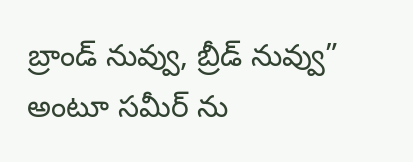బ్రాండ్ నువ్వు, బ్రీడ్ నువ్వు” అంటూ సమీర్ ను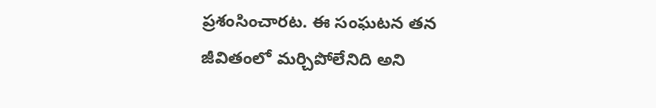ప్రశంసించారట. ఈ సంఘటన తన జీవితంలో మర్చిపోలేనిది అని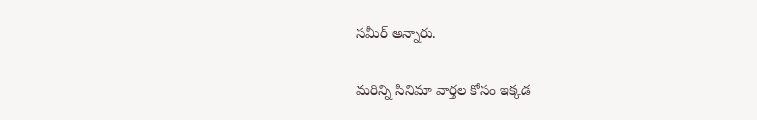సమీర్ అన్నారు.

మరిన్ని సినిమా వార్తల కోసం ఇక్కడ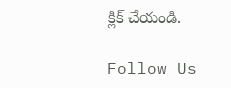క్లిక్ చేయండి.

Follow Us